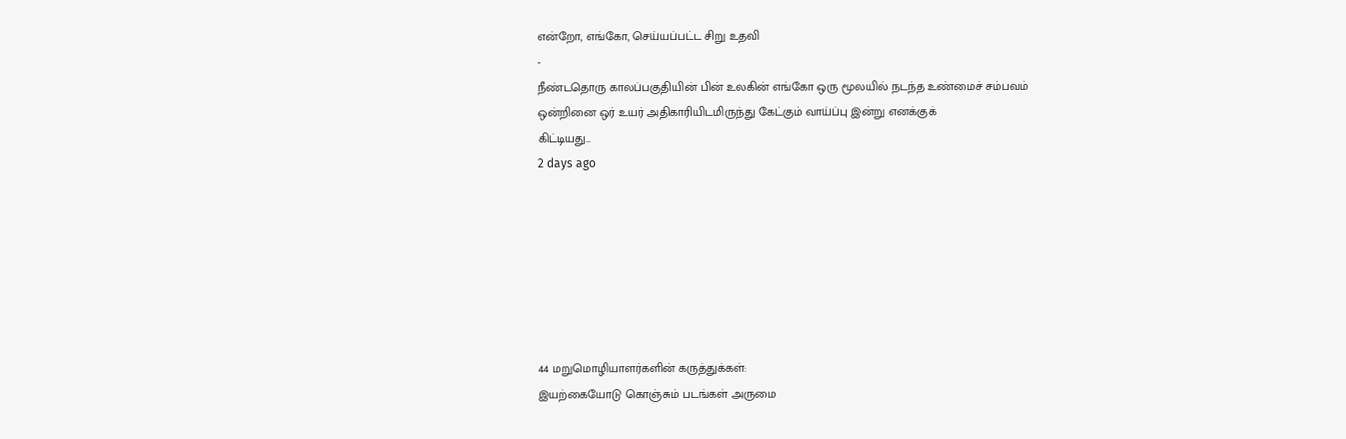என்றோ, எங்கோ, செய்யப்பட்ட சிறு உதவி
-
நீண்டதொரு காலப்பகுதியின் பின் உலகின் எங்கோ ஒரு மூலயில் நடந்த உண்மைச் சம்பவம்
ஒன்றினை ஒர் உயர் அதிகாரியிடமிருந்து கேட்கும் வாய்ப்பு இன்று எனக்குக்
கிட்டியது...
2 days ago







44 மறுமொழியாளர்களின் கருத்துக்கள்:
இயற்கையோடு கொஞ்சும் படங்கள் அருமை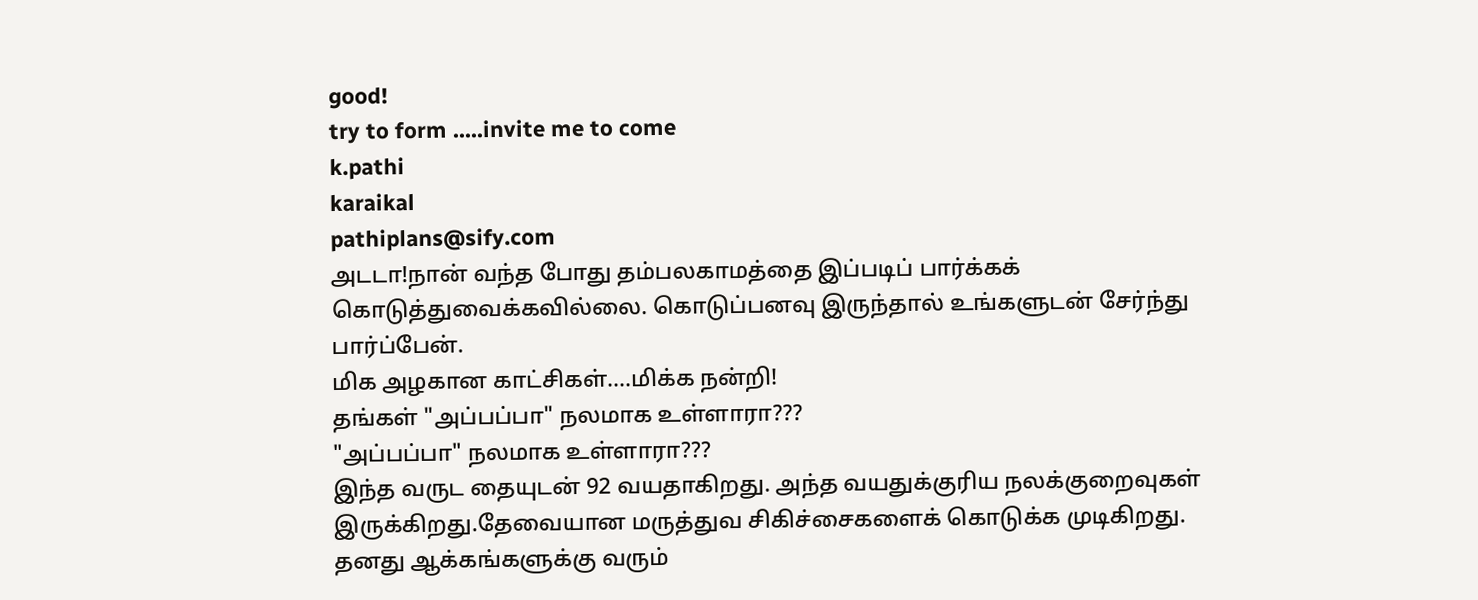good!
try to form .....invite me to come
k.pathi
karaikal
pathiplans@sify.com
அடடா!நான் வந்த போது தம்பலகாமத்தை இப்படிப் பார்க்கக் கொடுத்துவைக்கவில்லை. கொடுப்பனவு இருந்தால் உங்களுடன் சேர்ந்து பார்ப்பேன்.
மிக அழகான காட்சிகள்....மிக்க நன்றி!
தங்கள் "அப்பப்பா" நலமாக உள்ளாரா???
"அப்பப்பா" நலமாக உள்ளாரா???
இந்த வருட தையுடன் 92 வயதாகிறது. அந்த வயதுக்குரிய நலக்குறைவுகள் இருக்கிறது.தேவையான மருத்துவ சிகிச்சைகளைக் கொடுக்க முடிகிறது. தனது ஆக்கங்களுக்கு வரும்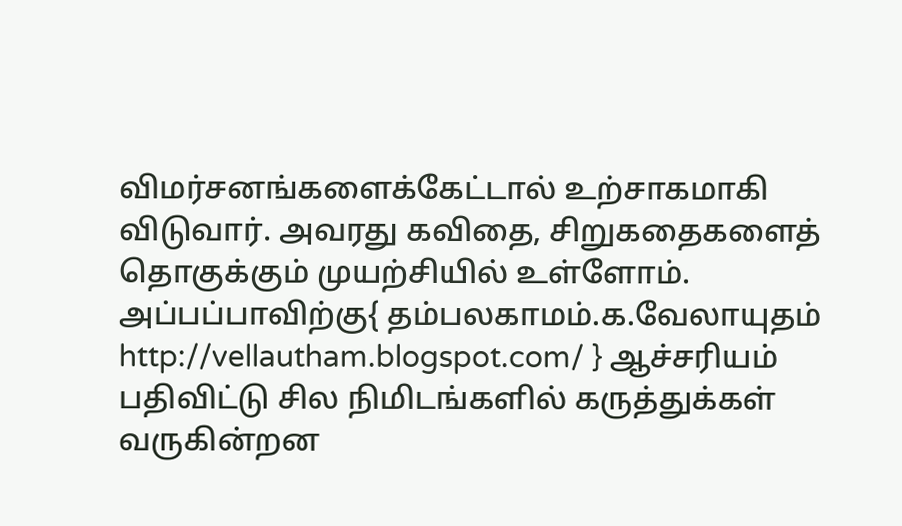விமர்சனங்களைக்கேட்டால் உற்சாகமாகி விடுவார். அவரது கவிதை, சிறுகதைகளைத் தொகுக்கும் முயற்சியில் உள்ளோம்.
அப்பப்பாவிற்கு{ தம்பலகாமம்.க.வேலாயுதம் http://vellautham.blogspot.com/ } ஆச்சரியம் பதிவிட்டு சில நிமிடங்களில் கருத்துக்கள் வருகின்றன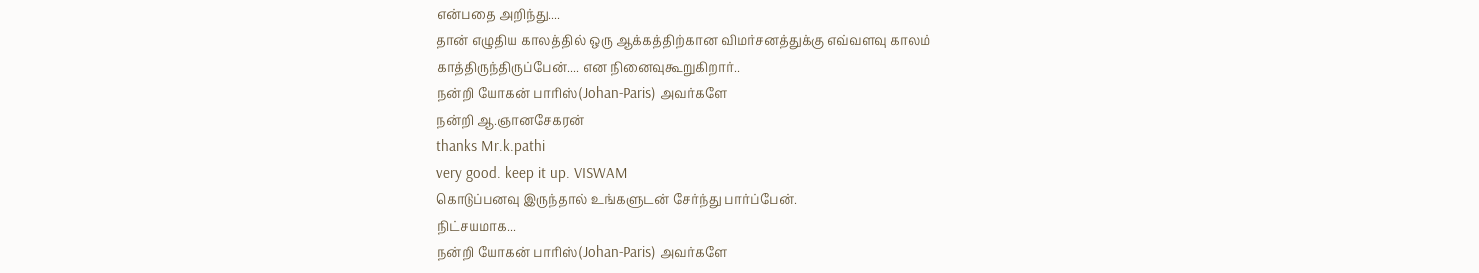என்பதை அறிந்து....
தான் எழுதிய காலத்தில் ஒரு ஆக்கத்திற்கான விமர்சனத்துக்கு எவ்வளவு காலம் காத்திருந்திருப்பேன்.... என நினைவுகூறுகிறார்..
நன்றி யோகன் பாரிஸ்(Johan-Paris) அவர்களே
நன்றி ஆ.ஞானசேகரன்
thanks Mr.k.pathi
very good. keep it up. VISWAM
கொடுப்பனவு இருந்தால் உங்களுடன் சேர்ந்து பார்ப்பேன்.
நிட்சயமாக...
நன்றி யோகன் பாரிஸ்(Johan-Paris) அவர்களே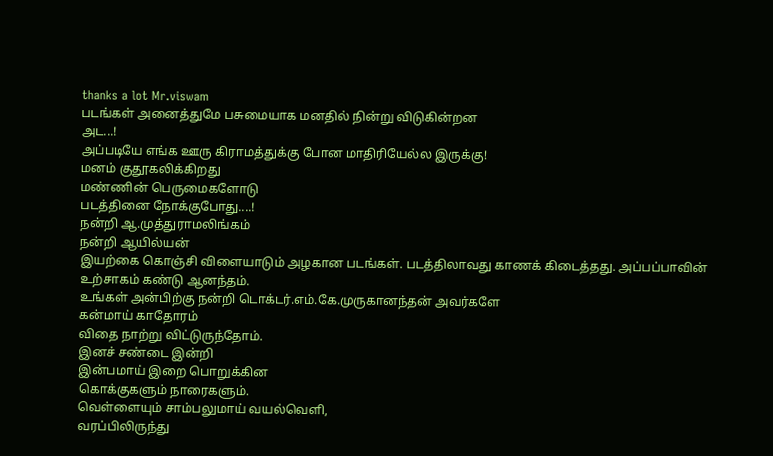thanks a lot Mr.viswam
படங்கள் அனைத்துமே பசுமையாக மனதில் நின்று விடுகின்றன
அட...!
அப்படியே எங்க ஊரு கிராமத்துக்கு போன மாதிரியேல்ல இருக்கு!
மனம் குதூகலிக்கிறது
மண்ணின் பெருமைகளோடு
படத்தினை நோக்குபோது....!
நன்றி ஆ.முத்துராமலிங்கம்
நன்றி ஆயில்யன்
இயற்கை கொஞ்சி விளையாடும் அழகான படங்கள். படத்திலாவது காணக் கிடைத்தது. அப்பப்பாவின் உற்சாகம் கண்டு ஆனந்தம்.
உங்கள் அன்பிற்கு நன்றி டொக்டர்.எம்.கே.முருகானந்தன் அவர்களே
கன்மாய் காதோரம்
விதை நாற்று விட்டுருந்தோம்.
இனச் சண்டை இன்றி
இன்பமாய் இறை பொறுக்கின
கொக்குகளும் நாரைகளும்.
வெள்ளையும் சாம்பலுமாய் வயல்வெளி,
வரப்பிலிருந்து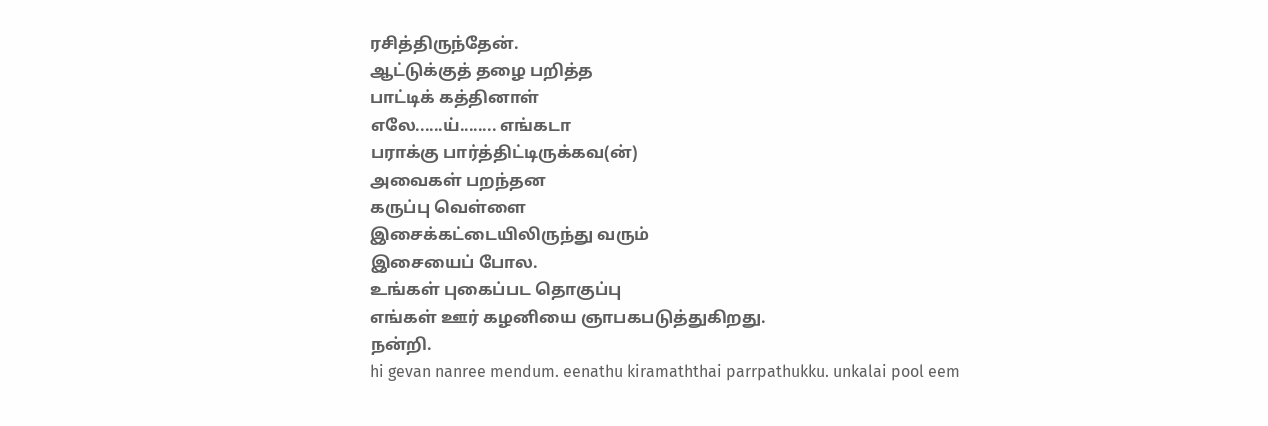ரசித்திருந்தேன்.
ஆட்டுக்குத் தழை பறித்த
பாட்டிக் கத்தினாள்
எலே......ய்........ எங்கடா
பராக்கு பார்த்திட்டிருக்கவ(ன்)
அவைகள் பறந்தன
கருப்பு வெள்ளை
இசைக்கட்டையிலிருந்து வரும்
இசையைப் போல.
உங்கள் புகைப்பட தொகுப்பு
எங்கள் ஊர் கழனியை ஞாபகபடுத்துகிறது.
நன்றி.
hi gevan nanree mendum. eenathu kiramaththai parrpathukku. unkalai pool eem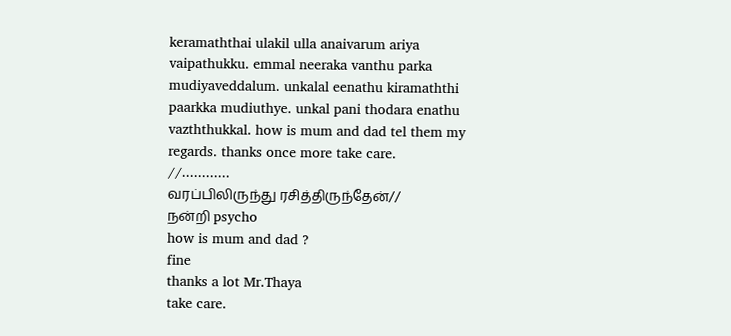keramaththai ulakil ulla anaivarum ariya vaipathukku. emmal neeraka vanthu parka mudiyaveddalum. unkalal eenathu kiramaththi paarkka mudiuthye. unkal pani thodara enathu vazththukkal. how is mum and dad tel them my regards. thanks once more take care.
//............
வரப்பிலிருந்து ரசித்திருந்தேன்//
நன்றி psycho
how is mum and dad ?
fine
thanks a lot Mr.Thaya
take care.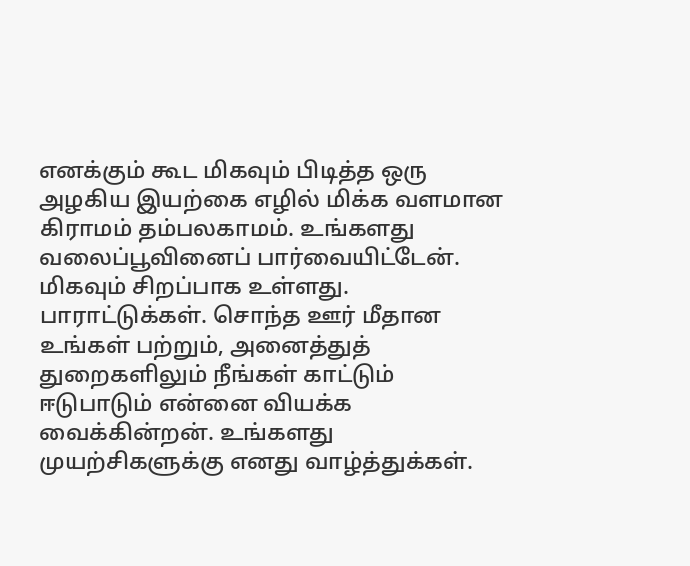எனக்கும் கூட மிகவும் பிடித்த ஒரு அழகிய இயற்கை எழில் மிக்க வளமான கிராமம் தம்பலகாமம். உங்களது வலைப்பூவினைப் பார்வையிட்டேன். மிகவும் சிறப்பாக உள்ளது. பாராட்டுக்கள். சொந்த ஊர் மீதான உங்கள் பற்றும், அனைத்துத் துறைகளிலும் நீங்கள் காட்டும் ஈடுபாடும் என்னை வியக்க வைக்கின்றன். உங்களது முயற்சிகளுக்கு எனது வாழ்த்துக்கள்.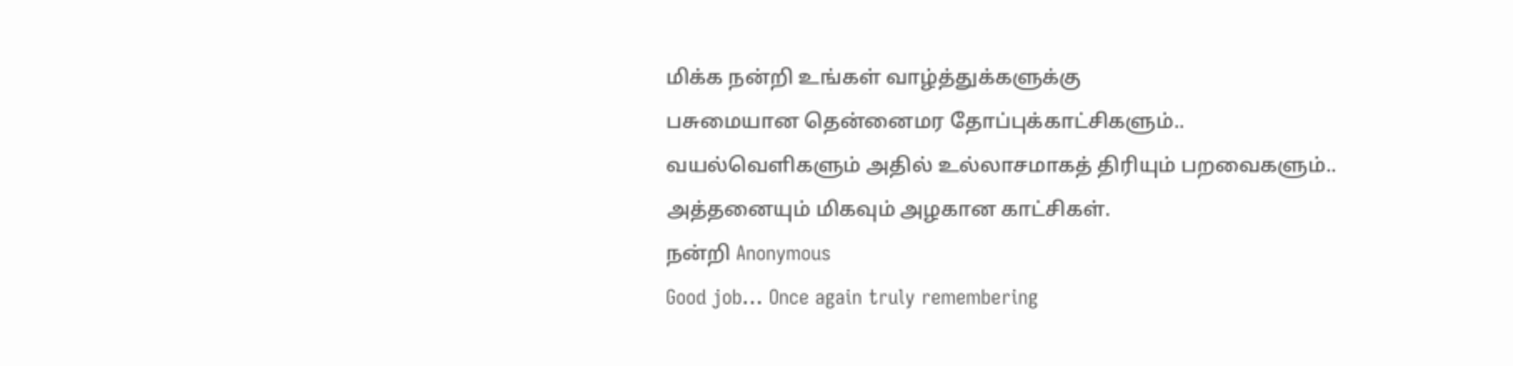மிக்க நன்றி உங்கள் வாழ்த்துக்களுக்கு
பசுமையான தென்னைமர தோப்புக்காட்சிகளும்..
வயல்வெளிகளும் அதில் உல்லாசமாகத் திரியும் பறவைகளும்..
அத்தனையும் மிகவும் அழகான காட்சிகள்.
நன்றி Anonymous
Good job... Once again truly remembering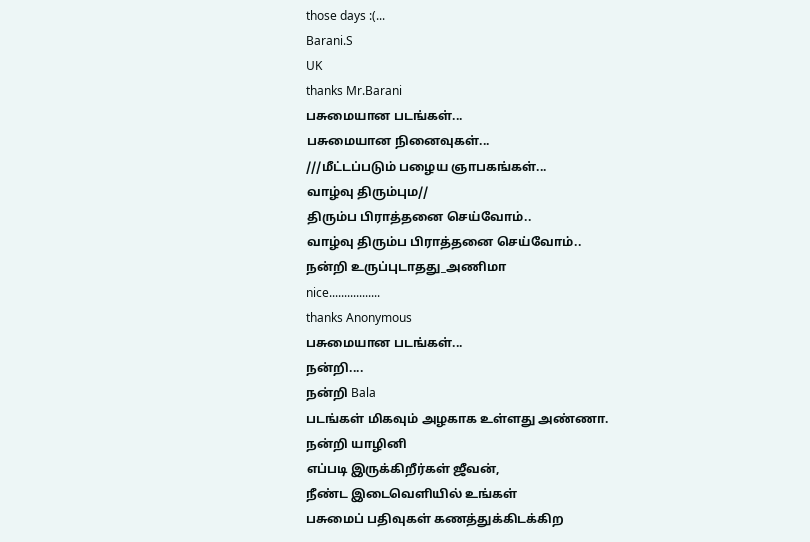those days :(...
Barani.S
UK
thanks Mr.Barani
பசுமையான படங்கள்...
பசுமையான நினைவுகள்...
///மீட்டப்படும் பழைய ஞாபகங்கள்...
வாழ்வு திரும்பும//
திரும்ப பிராத்தனை செய்வோம்..
வாழ்வு திரும்ப பிராத்தனை செய்வோம்..
நன்றி உருப்புடாதது_அணிமா
nice.................
thanks Anonymous
பசுமையான படங்கள்...
நன்றி....
நன்றி Bala
படங்கள் மிகவும் அழகாக உள்ளது அண்ணா.
நன்றி யாழினி
எப்படி இருக்கிறீர்கள் ஜீவன்,
நீண்ட இடைவெளியில் உங்கள்
பசுமைப் பதிவுகள் கணத்துக்கிடக்கிற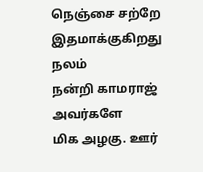நெஞ்சை சற்றே இதமாக்குகிறது
நலம்
நன்றி காமராஜ் அவர்களே
மிக அழகு. ஊர்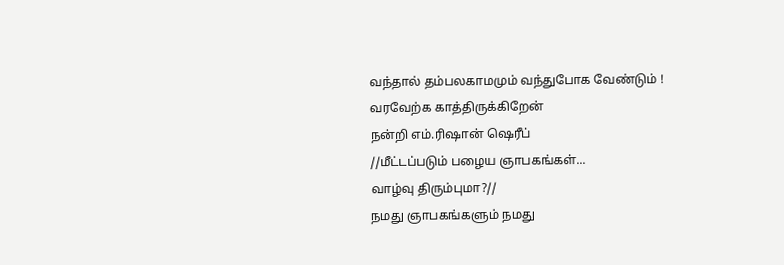வந்தால் தம்பலகாமமும் வந்துபோக வேண்டும் !
வரவேற்க காத்திருக்கிறேன்
நன்றி எம்.ரிஷான் ஷெரீப்
//மீட்டப்படும் பழைய ஞாபகங்கள்...
வாழ்வு திரும்புமா?//
நமது ஞாபகங்களும் நமது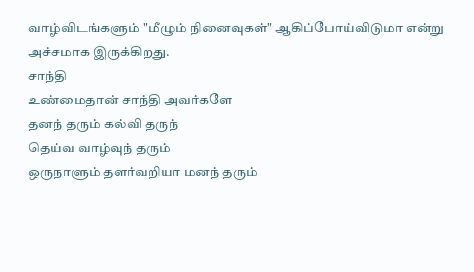வாழ்விடங்களும் "மீழும் நினைவுகள்" ஆகிப்போய்விடுமா என்று அச்சமாக இருக்கிறது.
சாந்தி
உண்மைதான் சாந்தி அவர்களே
தனந் தரும் கல்வி தருந்
தெய்வ வாழ்வுந் தரும்
ஒருநாளும் தளர்வறியா மனந் தரும்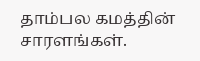தாம்பல கமத்தின் சாரளங்கள்.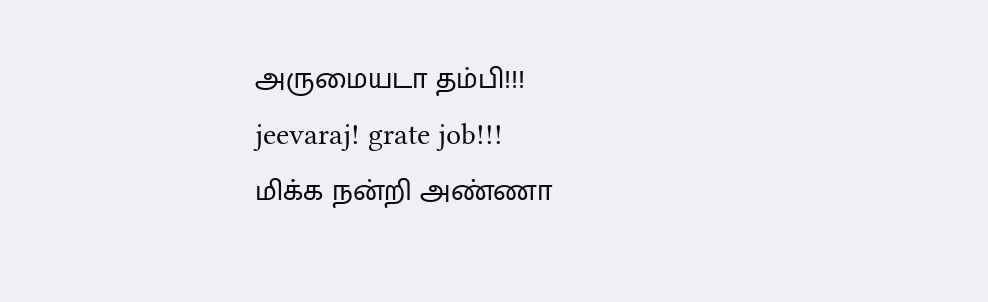அருமையடா தம்பி!!!
jeevaraj! grate job!!!
மிக்க நன்றி அண்ணா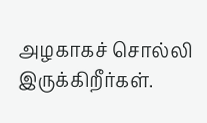அழகாகச் சொல்லி இருக்கிறீர்கள்.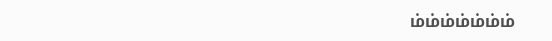ம்ம்ம்ம்ம்ம்ம்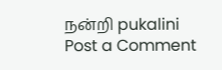நன்றி pukalini
Post a Comment